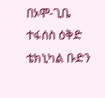በኦሞ-ጊቤ ተፋሰስ ዕቅድ ቴክኒካል ቡድን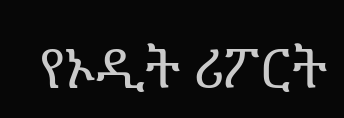የኦዲት ሪፖርት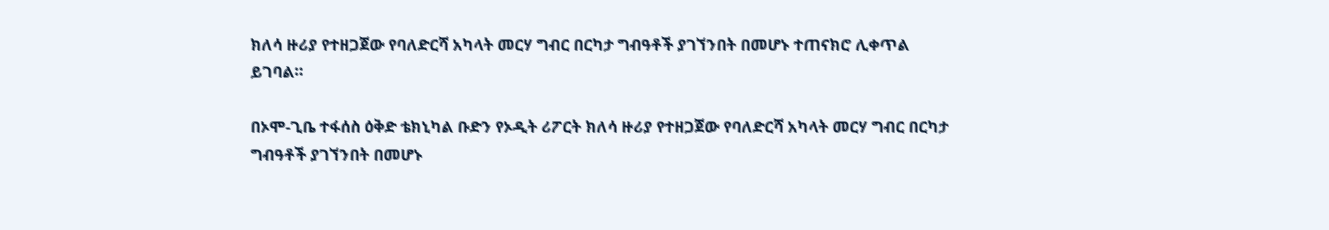ክለሳ ዙሪያ የተዘጋጀው የባለድርሻ አካላት መርሃ ግብር በርካታ ግብዓቶች ያገኘንበት በመሆኑ ተጠናክሮ ሊቀጥል ይገባል።

በኦሞ-ጊቤ ተፋሰስ ዕቅድ ቴክኒካል ቡድን የኦዲት ሪፖርት ክለሳ ዙሪያ የተዘጋጀው የባለድርሻ አካላት መርሃ ግብር በርካታ ግብዓቶች ያገኘንበት በመሆኑ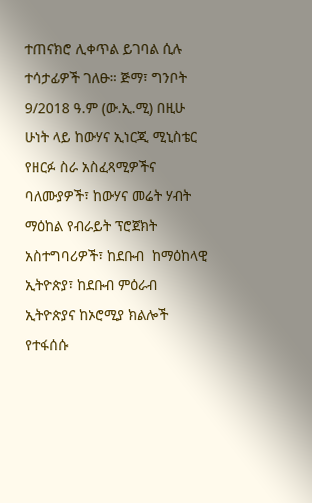ተጠናክሮ ሊቀጥል ይገባል ሲሉ ተሳታፊዎች ገለፁ። ጅማ፣ ግንቦት 9/2018 ዓ.ም (ው.ኢ.ሚ) በዚሁ ሁነት ላይ ከውሃና ኢነርጂ ሚኒስቴር የዘርፉ ስራ አስፈጻሚዎችና ባለሙያዎች፣ ከውሃና መሬት ሃብት ማዕከል የብራይት ፕሮጀክት አስተግባሪዎች፣ ከደቡብ  ከማዕከላዊ ኢትዮጵያ፣ ከደቡብ ምዕራብ ኢትዮጵያና ከኦሮሚያ ክልሎች የተፋሰሱ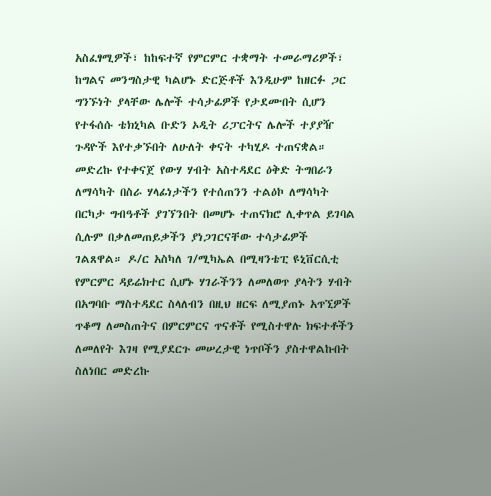አስፈፃሚዎች፣ ከከፍተኛ የምርምር ተቋማት ተመራማሪዎች፣ ከግልና መንግስታዊ ካልሆኑ ድርጅቶች እንዲሁም ከዘርፉ ጋር ግንኙነት ያላቸው ሌሎች ተሳታፊዎች የታደሙበት ሲሆን የተፋሰሱ ቴክኒካል ቡድን ኦዲት ሪፓርትና ሌሎች ተያያዥ ጉዳዮች እየተቃኙበት ለሁለት ቀናት ተካሂዶ ተጠናቋል። መድረኩ የተቀናጀ የውሃ ሃብት አስተዳደር ዕቅድ ትግበራን ለማሳካት በስራ ሃላፊነታችን የተሰጠንን ተልዕኮ ለማሳካት በርካታ ግብዓቶች ያገኘንበት በመሆኑ ተጠናክሮ ሊቀጥል ይገባል ሲሉም በቃለመጠይቃችን ያነጋገርናቸው ተሳታፊዎች ገልጸዋል። ዶ/ር አስካለ ገ/ሚካኤል በሚዛንቴፒ ዩኒቨርሲቲ የምርምር ዳይሬክተር ሲሆኑ ሃገራችንን ለመለወጥ ያላትን ሃብት በአግባቡ ማስተዳደር ስላለብን በዚህ ዘርፍ ለሚያጠኑ አጥኚዎች ጥቆማ ለመስጠትና በምርምርና ጥናቶች የሚስተዋሉ ክፍተቶችን ለመለየት እገዛ የሚያደርጉ መሠረታዊ ነጥቦችን ያስተዋልኩበት ስለነበር መድረኩ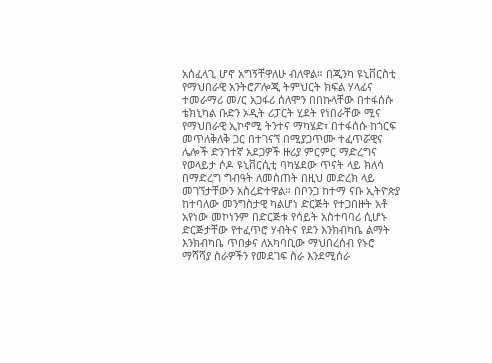አሰፈላጊ ሆኖ አግኝቸዋለሁ ብለዋል። በጂንካ ዩኒቨርስቲ የማህበራዊ አንትሮፖሎጂ ትምህርት ክፍል ሃላፊና ተመራማሪ መ/ር አጋፋሪ ሰለሞን በበኩላቸው በተፋሰሱ ቴክኒካል ቡድን ኦዲት ሪፓርት ሂደት የነበራቸው ሚና የማህበራዊ ኢኮኖሚ ትንተና ማካሄድ፣ በተፋሰሱ ከጎርፍ መጥለቅለቅ ጋር በተገናኘ በሚያጋጥሙ ተፈጥሯዊና ሌሎች ድንገተኛ አደጋዎች ዙሪያ ምርምር ማድረግና የወላይታ ሶዶ ዩኒቨርሲቲ ባካሄደው ጥናት ላይ ክለሳ በማድረግ ግብዓት ለመስጠት በዚህ መድረክ ላይ መገኘታቸውን አስረድተዋል። በቦንጋ ከተማ ናቡ ኢትዮጵያ ከተባለው መንግስታዊ ካልሆነ ድርጅት የተጋበዙት አቶ አየነው መኮነንም በድርጅቱ የሳይት አስተባባሪ ሲሆኑ ድርጅታቸው የተፈጥሮ ሃብትና የደን እንክብካቤ ልማት እንክብካቤ ጥበቃና ለአካባቢው ማህበረሰብ የኑሮ ማሻሻያ ስራዎችን የመደገፍ ስራ እንደሚሰራ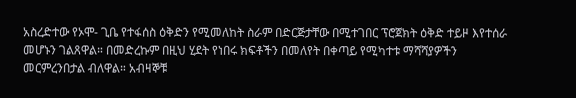አስረድተው የኦሞ- ጊቤ የተፋሰስ ዕቅድን የሚመለከት ስራም በድርጅታቸው በሚተገበር ፕሮጀክት ዕቅድ ተይዞ እየተሰራ መሆኑን ገልጸዋል። በመድረኩም በዚህ ሂደት የነበሩ ክፍቶችን በመለየት በቀጣይ የሚካተቱ ማሻሻያዎችን መርምረንበታል ብለዋል። አብዛኞቹ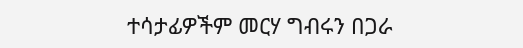ተሳታፊዎችም መርሃ ግብሩን በጋራ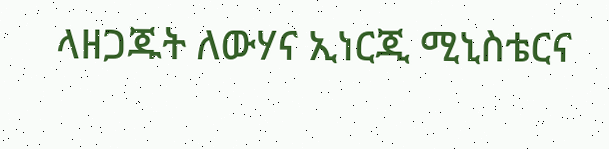ላዘጋጁት ለውሃና ኢነርጂ ሚኒስቴርና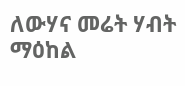ለውሃና መሬት ሃብት ማዕከል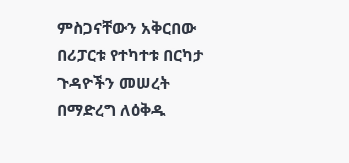ምስጋናቸውን አቅርበው በሪፓርቱ የተካተቱ በርካታ ጉዳዮችን መሠረት በማድረግ ለዕቅዱ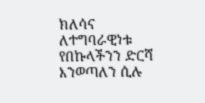ክለሳና ለተግባራዊነቱ የበኩላችንን ድርሻ እንወጣለን ሲሉ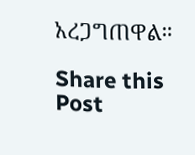አረጋግጠዋል።

Share this Post